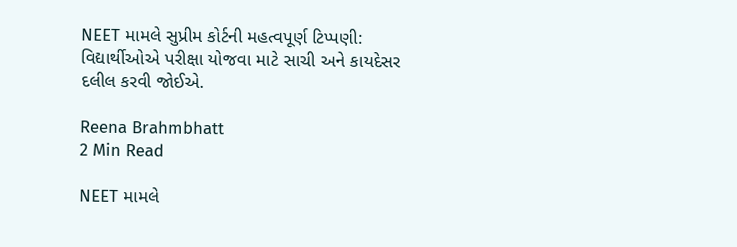NEET મામલે સુપ્રીમ કોર્ટની મહત્વપૂર્ણ ટિપ્પણી: વિદ્યાર્થીઓએ પરીક્ષા યોજવા માટે સાચી અને કાયદેસર દલીલ કરવી જોઈએ.

Reena Brahmbhatt
2 Min Read

NEET મામલે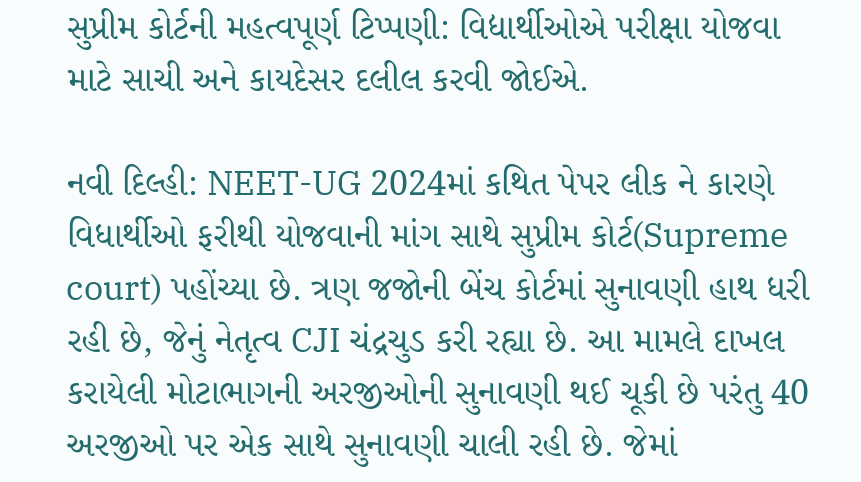સુપ્રીમ કોર્ટની મહત્વપૂર્ણ ટિપ્પણી: વિદ્યાર્થીઓએ પરીક્ષા યોજવા માટે સાચી અને કાયદેસર દલીલ કરવી જોઈએ.

નવી દિલ્હી: NEET-UG 2024માં કથિત પેપર લીક ને કારણે વિધાર્થીઓ ફરીથી યોજવાની માંગ સાથે સુપ્રીમ કોર્ટ(Supreme court) પહોંચ્યા છે. ત્રણ જજોની બેંચ કોર્ટમાં સુનાવણી હાથ ધરી રહી છે, જેનું નેતૃત્વ CJI ચંદ્રચુડ કરી રહ્યા છે. આ મામલે દાખલ કરાયેલી મોટાભાગની અરજીઓની સુનાવણી થઈ ચૂકી છે પરંતુ 40 અરજીઓ પર એક સાથે સુનાવણી ચાલી રહી છે. જેમાં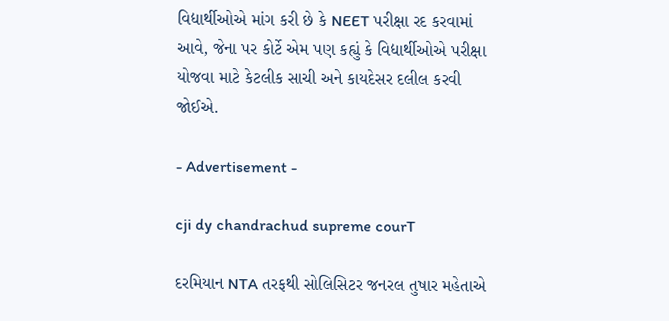વિદ્યાર્થીઓએ માંગ કરી છે કે NEET પરીક્ષા રદ કરવામાં આવે, જેના પર કોર્ટે એમ પણ કહ્યું કે વિદ્યાર્થીઓએ પરીક્ષા યોજવા માટે કેટલીક સાચી અને કાયદેસર દલીલ કરવી જોઈએ.

- Advertisement -

cji dy chandrachud supreme courT

દરમિયાન NTA તરફથી સોલિસિટર જનરલ તુષાર મહેતાએ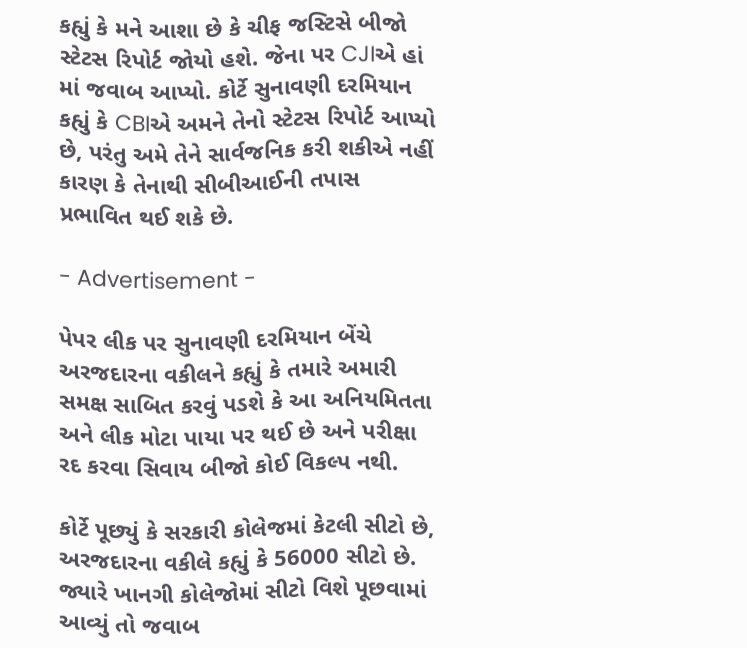કહ્યું કે મને આશા છે કે ચીફ જસ્ટિસે બીજો સ્ટેટસ રિપોર્ટ જોયો હશે. જેના પર CJIએ હાં માં જવાબ આપ્યો. કોર્ટે સુનાવણી દરમિયાન કહ્યું કે CBIએ અમને તેનો સ્ટેટસ રિપોર્ટ આપ્યો છે, પરંતુ અમે તેને સાર્વજનિક કરી શકીએ નહીં કારણ કે તેનાથી સીબીઆઈની તપાસ પ્રભાવિત થઈ શકે છે.

- Advertisement -

પેપર લીક પર સુનાવણી દરમિયાન બેંચે અરજદારના વકીલને કહ્યું કે તમારે અમારી સમક્ષ સાબિત કરવું પડશે કે આ અનિયમિતતા અને લીક મોટા પાયા પર થઈ છે અને પરીક્ષા રદ કરવા સિવાય બીજો કોઈ વિકલ્પ નથી.

કોર્ટે પૂછ્યું કે સરકારી કોલેજમાં કેટલી સીટો છે, અરજદારના વકીલે કહ્યું કે 56000 સીટો છે. જ્યારે ખાનગી કોલેજોમાં સીટો વિશે પૂછવામાં આવ્યું તો જવાબ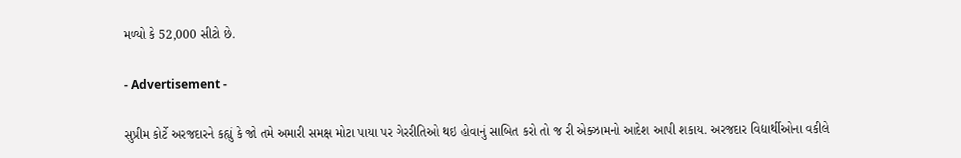મળ્યો કે 52,000 સીટો છે.

- Advertisement -

સુપ્રીમ કોર્ટે અરજદારને કહ્યું કે જો તમે અમારી સમક્ષ મોટા પાયા પર ગેરરીતિઓ થઇ હોવાનું સાબિત કરો તો જ રી એક્ઝામનો આદેશ આપી શકાય. અરજદાર વિદ્યાર્થીઓના વકીલે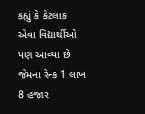કહ્યું કે કેટલાક એવા વિદ્યાર્થીઓ પણ આવ્યા છે જેમના રેન્ક 1 લાખ 8 હજાર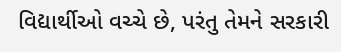વિદ્યાર્થીઓ વચ્ચે છે, પરંતુ તેમને સરકારી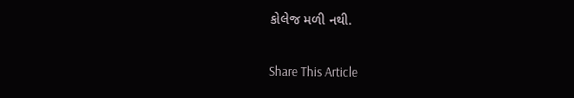કોલેજ મળી નથી.

Share This Article